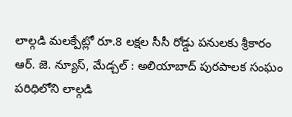లాల్గడి మలక్పేట్లో రూ.8 లక్షల సీసీ రోడ్డు పనులకు శ్రీకారం
ఆర్. జె. న్యూస్, మేడ్చల్ : అలియాబాద్ పురపాలక సంఘం పరిధిలోని లాల్గడి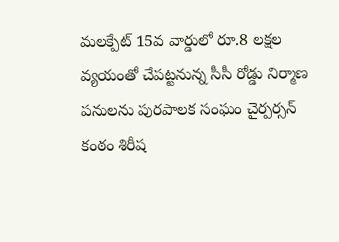మలక్పేట్ 15వ వార్డులో రూ.8 లక్షల వ్యయంతో చేపట్టనున్న సీసీ రోడ్డు నిర్మాణ పనులను పురపాలక సంఘం చైర్పర్సన్ కంఠం శిరీష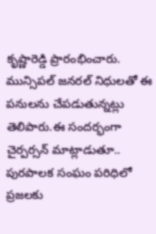కృష్ణారెడ్డి ప్రారంభించారు. మున్సిపల్ జనరల్ నిధులతో ఈ పనులను చేపడుతున్నట్లు తెలిపారు.ఈ సందర్భంగా చైర్పర్సన్ మాట్లాడుతూ.. పురపాలక సంఘం పరిధిలో ప్రజలకు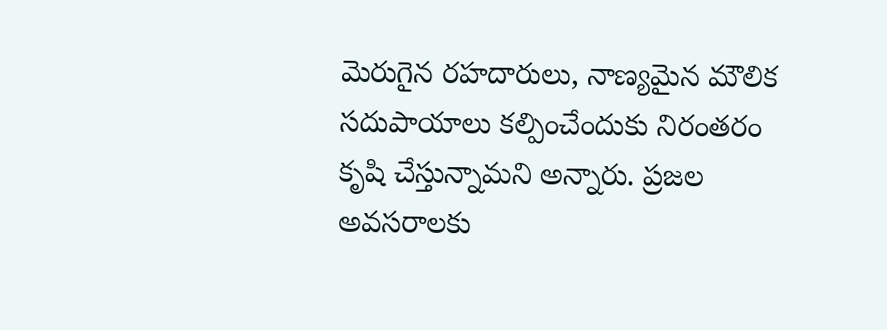మెరుగైన రహదారులు, నాణ్యమైన మౌలిక సదుపాయాలు కల్పించేందుకు నిరంతరం కృషి చేస్తున్నామని అన్నారు. ప్రజల అవసరాలకు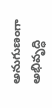అనుగుణంగా అభివృద్ధి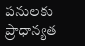పనులకు ప్రాధాన్యత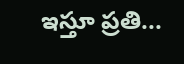ఇస్తూ ప్రతి...